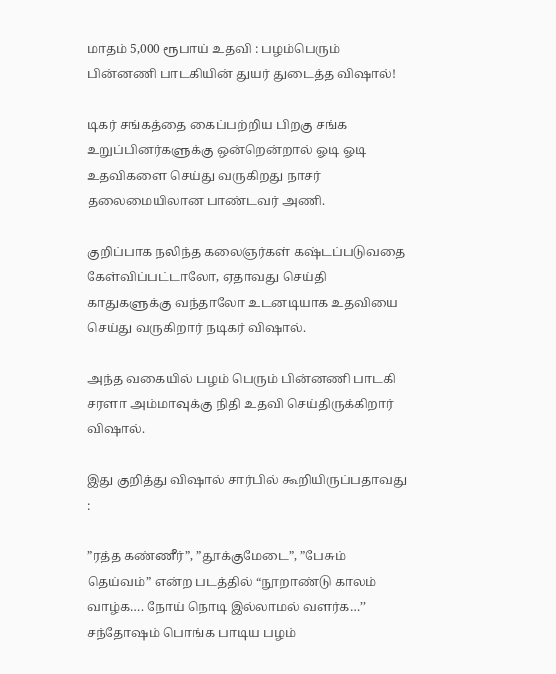மாதம் 5,000 ரூபாய் உதவி : பழம்பெரும் பின்னணி பாடகியின் துயர் துடைத்த விஷால்!

டிகர் சங்கத்தை கைப்பற்றிய பிறகு சங்க உறுப்பினர்களுக்கு ஒன்றென்றால் ஓடி ஓடி உதவிகளை செய்து வருகிறது நாசர் தலைமையிலான பாண்டவர் அணி.

குறிப்பாக நலிந்த கலைஞர்கள் கஷ்டப்படுவதை கேள்விப்பட்டாலோ, ஏதாவது செய்தி காதுகளுக்கு வந்தாலோ உடனடியாக உதவியை செய்து வருகிறார் நடிகர் விஷால்.

அந்த வகையில் பழம் பெரும் பின்னணி பாடகி சரளா அம்மாவுக்கு நிதி உதவி செய்திருக்கிறார் விஷால்.

இது குறித்து விஷால் சார்பில் கூறியிருப்பதாவது :

”ரத்த கண்ணீர்”, ”தூக்குமேடை”, ”பேசும் தெய்வம்” என்ற படத்தில் “நூறாண்டு காலம் வாழ்க…. நோய் நொடி இல்லாமல் வளர்க…’’ சந்தோஷம் பொங்க பாடிய பழம்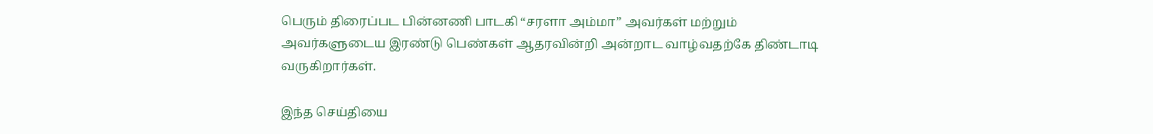பெரும் திரைப்பட பின்னணி பாடகி “சரளா அம்மா” அவர்கள் மற்றும் அவர்களுடைய இரண்டு பெண்கள் ஆதரவின்றி அன்றாட வாழ்வதற்கே திண்டாடி வருகிறார்கள்.

இந்த செய்தியை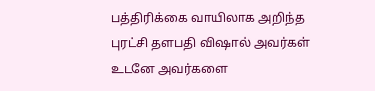பத்திரிக்கை வாயிலாக அறிந்த புரட்சி தளபதி விஷால் அவர்கள் உடனே அவர்களை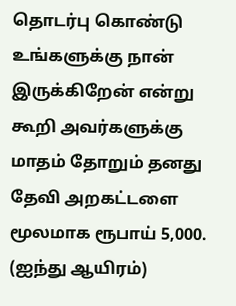தொடர்பு கொண்டு உங்களுக்கு நான் இருக்கிறேன் என்று கூறி அவர்களுக்கு மாதம் தோறும் தனது தேவி அறகட்டளை மூலமாக ரூபாய் 5,000. (ஐந்து ஆயிரம்)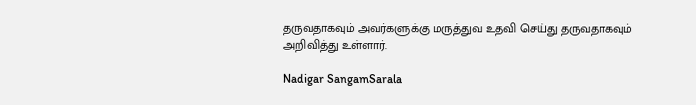தருவதாகவும் அவர்களுக்கு மருத்துவ உதவி செய்து தருவதாகவும் அறிவித்து உள்ளார்.

Nadigar SangamSarala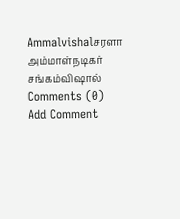Ammalvishalசரளா அம்மாள்நடிகர் சங்கம்விஷால்
Comments (0)
Add Comment